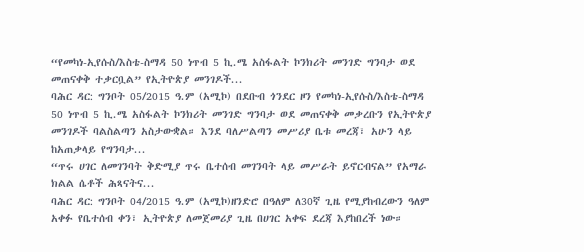“የመካነ-ኢየሱስ/እስቴ-ስማዳ 50 ነጥብ 5 ኪ.ሜ አስፋልት ኮንክሪት መንገድ ግንባታ ወደ መጠናቀቅ ተቃርቧል” የኢትዮጵያ መንገዶች...
ባሕር ዳር: ግንቦት 05/2015 ዓ.ም (አሚኮ) በደቡብ ጎንደር ዞን የመካነ-ኢየሱስ/እስቴ-ስማዳ 50 ነጥብ 5 ኪ.ሜ አስፋልት ኮንክሪት መንገድ ግንባታ ወደ መጠናቀቅ መቃረቡን የኢትዮጵያ መንገዶች ባልስልጣን አስታውቋል። እንደ ባለሥልጣን መሥሪያ ቤቱ መረጃ፣ አሁን ላይ ከአጠቃላይ የግንባታ...
“ጥሩ ሀገር ለመገንባት ቅድሚያ ጥሩ ቤተሰብ መገንባት ላይ መሥራት ይኖርብናል” የአማራ ክልል ሴቶች ሕጻናትና...
ባሕር ዳር: ግንቦት 04/2015 ዓ.ም (አሚኮ)ዘንድሮ በዓለም ለ30ኛ ጊዜ የሚያከብረውን ዓለም አቀፉ የቤተሰብ ቀን፣ ኢትዮጵያ ለመጀመሪያ ጊዜ በሀገር አቀፍ ደረጃ እያከበረች ነው።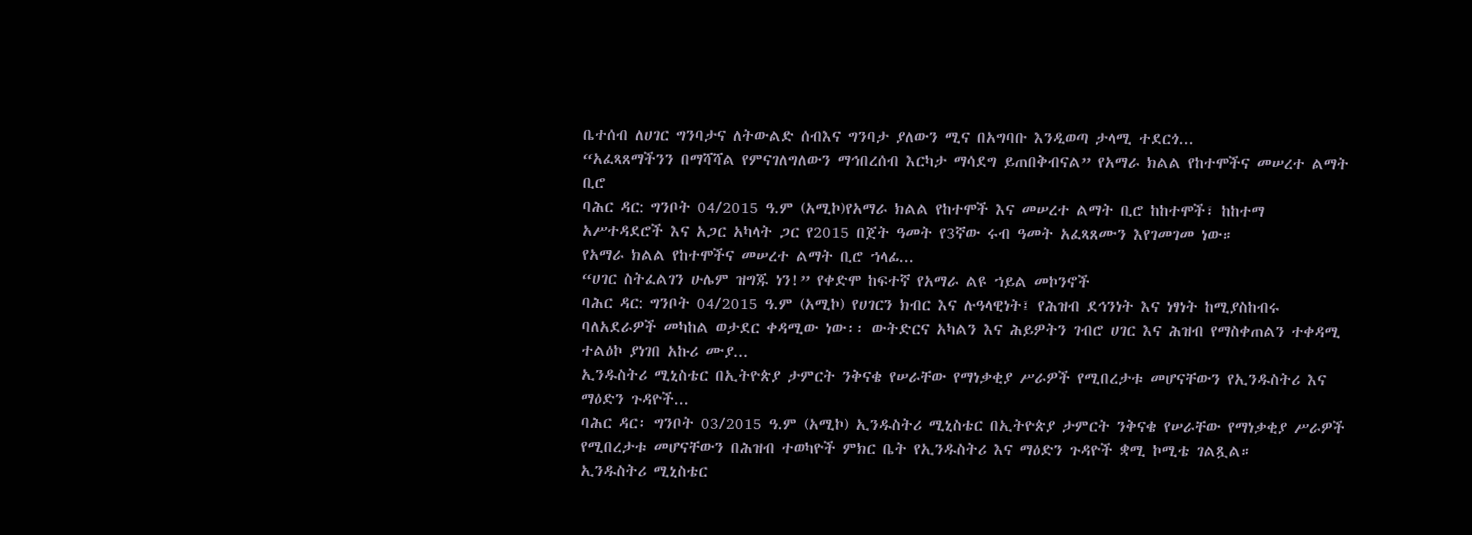ቤተሰብ ለሀገር ግንባታና ለትውልድ ሰብእና ግንባታ ያለውን ሚና በአግባቡ እንዲወጣ ታላሚ ተደርጎ...
“አፈጻጸማችንን በማሻሻል የምናገለግለውን ማኅበረሰብ እርካታ ማሳደግ ይጠበቅብናል” የአማራ ክልል የከተሞችና መሠረተ ልማት ቢሮ
ባሕር ዳር: ግንቦት 04/2015 ዓ.ም (አሚኮ)የአማራ ክልል የከተሞች እና መሠረተ ልማት ቢሮ ከከተሞች፣ ከከተማ አሥተዳደሮች እና አጋር አካላት ጋር የ2015 በጀት ዓመት የ3ኛው ሩብ ዓመት አፈጻጸሙን እየገመገመ ነው።
የአማራ ክልል የከተሞችና መሠረተ ልማት ቢሮ ኀላፊ...
“ሀገር ስትፈልገን ሁሌም ዝግጁ ነን!” የቀድሞ ከፍተኛ የአማራ ልዩ ኀይል መኮንኖች
ባሕር ዳር: ግንቦት 04/2015 ዓ.ም (አሚኮ) የሀገርን ክብር እና ሉዓላዊነት፤ የሕዝብ ደኅንነት እና ነፃነት ከሚያስከብሩ ባለአደራዎች መካከል ወታደር ቀዳሚው ነው፡፡ ውትድርና አካልን እና ሕይዎትን ገብሮ ሀገር እና ሕዝብ የማስቀጠልን ተቀዳሚ ተልዕኮ ያነገበ አኩሪ ሙያ...
ኢንዱስትሪ ሚኒስቴር በኢትዮጵያ ታምርት ንቅናቄ የሠራቸው የማነቃቂያ ሥራዎች የሚበረታቱ መሆናቸውን የኢንዱስትሪ እና ማዕድን ጉዳዮች...
ባሕር ዳር፡ ግንቦት 03/2015 ዓ.ም (አሚኮ) ኢንዱስትሪ ሚኒስቴር በኢትዮጵያ ታምርት ንቅናቄ የሠራቸው የማነቃቂያ ሥራዎች የሚበረታቱ መሆናቸውን በሕዝብ ተወካዮች ምክር ቤት የኢንዱስትሪ እና ማዕድን ጉዳዮች ቋሚ ኮሚቴ ገልጿል።
ኢንዱስትሪ ሚኒስቴር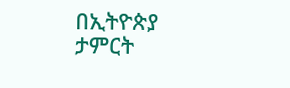በኢትዮጵያ ታምርት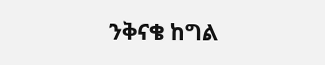ንቅናቄ ከግል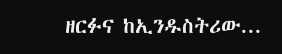ዘርፉና ከኢንዱስትሪው...